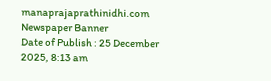manaprajaprathinidhi.com
Newspaper Banner
Date of Publish : 25 December 2025, 8:13 am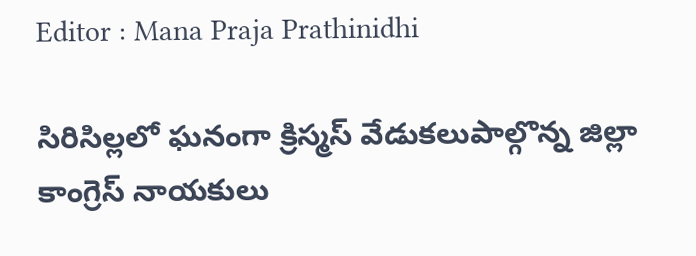Editor : Mana Praja Prathinidhi

సిరిసిల్లలో ఘనంగా క్రిస్మస్ వేడుకలుపాల్గొన్న జిల్లా కాంగ్రెస్ నాయకులు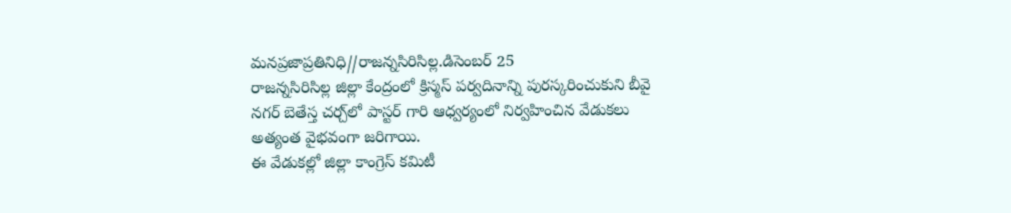మనప్రజాప్రతినిధి//రాజన్నసిరిసిల్ల.డిసెంబర్ 25
రాజన్నసిరిసిల్ల జిల్లా కేంద్రంలో క్రిస్మస్ పర్వదినాన్ని పురస్కరించుకుని బీవై నగర్ బెతేస్త చర్చ్‌లో పాస్టర్ గారి ఆధ్వర్యంలో నిర్వహించిన వేడుకలు అత్యంత వైభవంగా జరిగాయి.
ఈ వేడుకల్లో జిల్లా కాంగ్రెస్ కమిటీ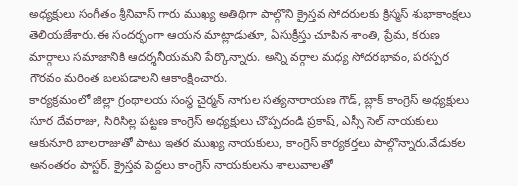అధ్యక్షులు సంగీతం శ్రీనివాస్ గారు ముఖ్య అతిథిగా పాల్గొని క్రైస్తవ సోదరులకు క్రిస్మస్ శుభాకాంక్షలు తెలియజేశారు.ఈ సందర్భంగా ఆయన మాట్లాడుతూ, ఏసుక్రీస్తు చూపిన శాంతి, ప్రేమ, కరుణ మార్గాలు సమాజానికి ఆదర్శనీయమని పేర్కొన్నారు. అన్ని వర్గాల మధ్య సోదరభావం, పరస్పర గౌరవం మరింత బలపడాలని ఆకాంక్షించారు.
కార్యక్రమంలో జిల్లా గ్రంథాలయ సంస్థ చైర్మన్ నాగుల సత్యనారాయణ గౌడ్, బ్లాక్ కాంగ్రెస్ అధ్యక్షులు సూర దేవరాజు, సిరిసిల్ల పట్టణ కాంగ్రెస్ అధ్యక్షులు చొప్పదండి ప్రకాష్, ఎస్సీ సెల్ నాయకులు ఆకునూరి బాలరాజుతో పాటు ఇతర ముఖ్య నాయకులు, కాంగ్రెస్ కార్యకర్తలు పాల్గొన్నారు.వేడుకల అనంతరం పాస్టర్. క్రైస్తవ పెద్దలు కాంగ్రెస్ నాయకులను శాలువాలతో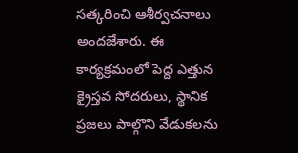సత్కరించి ఆశీర్వచనాలు అందజేశారు. ఈ కార్యక్రమంలో పెద్ద ఎత్తున క్రైస్తవ సోదరులు, స్థానిక ప్రజలు పాల్గొని వేడుకలను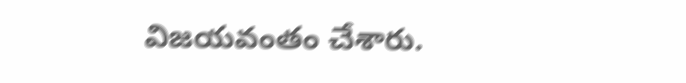విజయవంతం చేశారు.